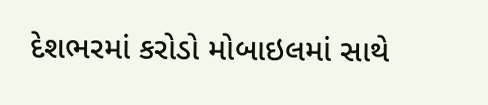દેશભરમાં કરોડો મોબાઇલમાં સાથે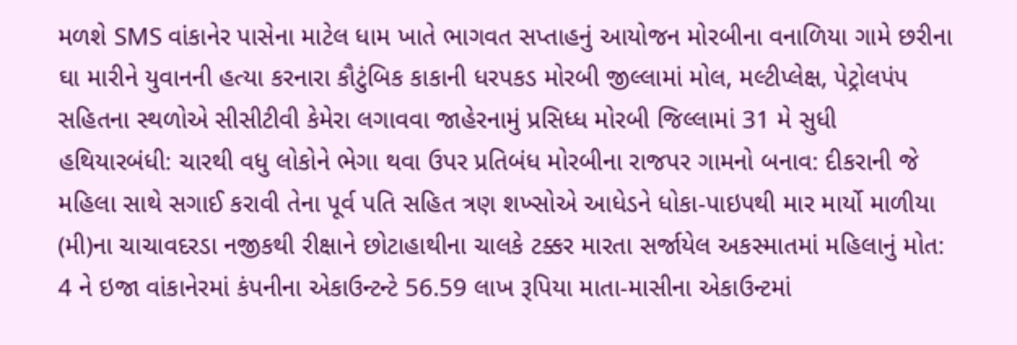મળશે SMS વાંકાનેર પાસેના માટેલ ધામ ખાતે ભાગવત સપ્તાહનું આયોજન મોરબીના વનાળિયા ગામે છરીના ઘા મારીને યુવાનની હત્યા કરનારા કૌટુંબિક કાકાની ધરપકડ મોરબી જીલ્લામાં મોલ, મલ્ટીપ્લેક્ષ, પેટ્રોલપંપ સહિતના સ્થળોએ સીસીટીવી કેમેરા લગાવવા જાહેરનામું પ્રસિધ્ધ મોરબી જિલ્લામાં 31 મે સુધી હથિયારબંધી: ચારથી વધુ લોકોને ભેગા થવા ઉપર પ્રતિબંધ મોરબીના રાજપર ગામનો બનાવ: દીકરાની જે મહિલા સાથે સગાઈ કરાવી તેના પૂર્વ પતિ સહિત ત્રણ શખ્સોએ આધેડને ધોકા-પાઇપથી માર માર્યો માળીયા (મી)ના ચાચાવદરડા નજીકથી રીક્ષાને છોટાહાથીના ચાલકે ટક્કર મારતા સર્જાયેલ અકસ્માતમાં મહિલાનું મોત: 4 ને ઇજા વાંકાનેરમાં કંપનીના એકાઉન્ટન્ટે 56.59 લાખ રૂપિયા માતા-માસીના એકાઉન્ટમાં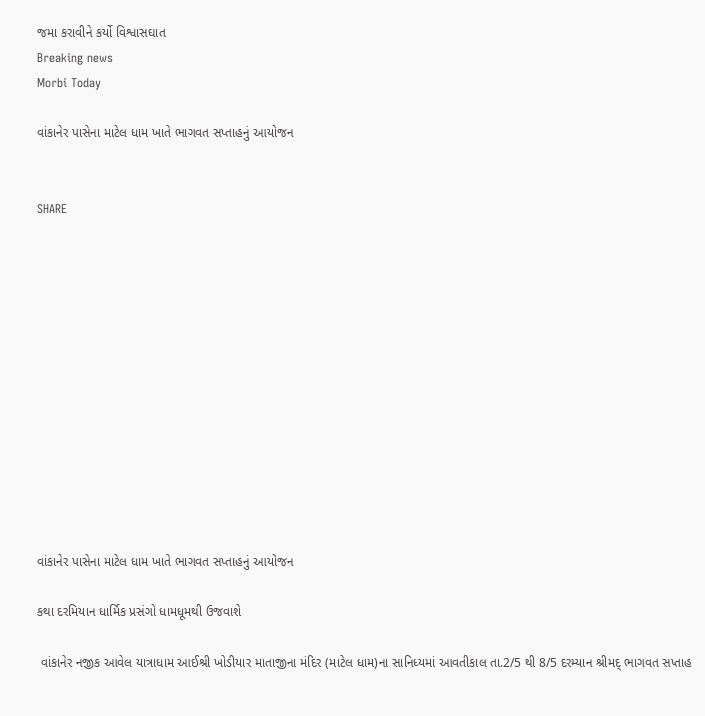જમા કરાવીને કર્યો વિશ્વાસઘાત
Breaking news
Morbi Today

વાંકાનેર પાસેના માટેલ ધામ ખાતે ભાગવત સપ્તાહનું આયોજન


SHARE













વાંકાનેર પાસેના માટેલ ધામ ખાતે ભાગવત સપ્તાહનું આયોજન

કથા દરમિયાન ધાર્મિક પ્રસંગો ધામધૂમથી ઉજવાશે

 વાંકાનેર નજીક આવેલ યાત્રાધામ આઈશ્રી ખોડીયાર માતાજીના મંદિર (માટેલ ધામ)ના સાનિધ્યમાં આવતીકાલ તા.2/5 થી 8/5 દરમ્યાન શ્રીમદ્ ભાગવત સપ્તાહ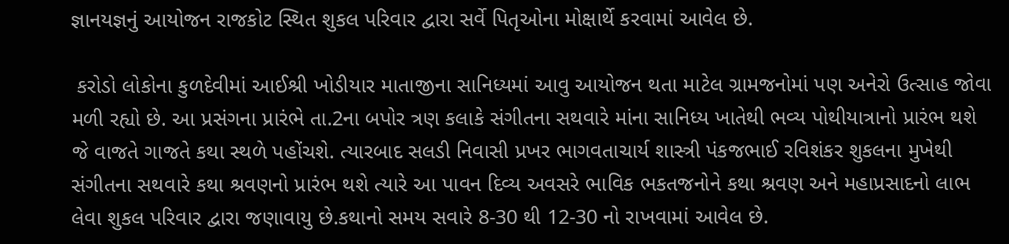જ્ઞાનયજ્ઞનું આયોજન રાજકોટ સ્થિત શુકલ પરિવાર દ્વારા સર્વે પિતૃઓના મોક્ષાર્થે કરવામાં આવેલ છે.

 કરોડો લોકોના કુળદેવીમાં આઈશ્રી ખોડીયાર માતાજીના સાનિધ્યમાં આવુ આયોજન થતા માટેલ ગ્રામજનોમાં પણ અનેરો ઉત્સાહ જોવા મળી રહ્યો છે. આ પ્રસંગના પ્રારંભે તા.2ના બપોર ત્રણ કલાકે સંગીતના સથવારે માંના સાનિધ્ય ખાતેથી ભવ્ય પોથીયાત્રાનો પ્રારંભ થશે જે વાજતે ગાજતે કથા સ્થળે પહોંચશે. ત્યારબાદ સલડી નિવાસી પ્રખર ભાગવતાચાર્ય શાસ્ત્રી પંકજભાઈ રવિશંકર શુકલના મુખેથી સંગીતના સથવારે કથા શ્રવણનો પ્રારંભ થશે ત્યારે આ પાવન દિવ્ય અવસરે ભાવિક ભકતજનોને કથા શ્રવણ અને મહાપ્રસાદનો લાભ લેવા શુકલ પરિવાર દ્વારા જણાવાયુ છે.કથાનો સમય સવારે 8-30 થી 12-30 નો રાખવામાં આવેલ છે.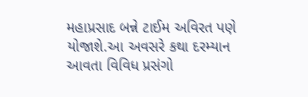મહાપ્રસાદ બન્ને ટાઈમ અવિરત પણે યોજાશે.આ અવસરે કથા દરમ્યાન આવતા વિવિધ પ્રસંગો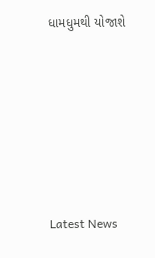ધામધુમથી યોજાશે






Latest News